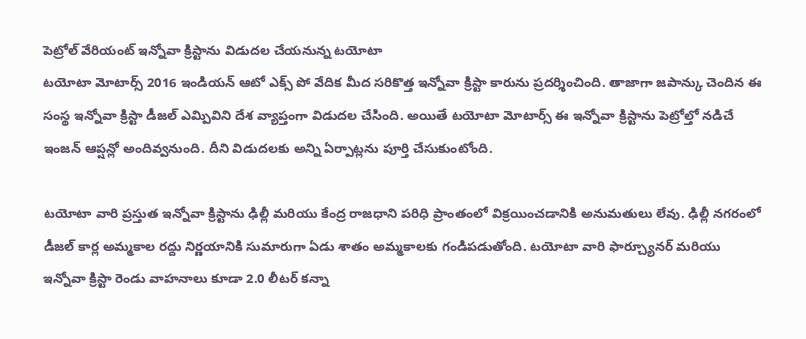పెట్రోల్ వేరియంట్ ఇన్నోవా క్రిస్టాను విడుదల చేయనున్న టయోటా
టయోటా మోటార్స్ 2016 ఇండియన్ ఆటో ఎక్స్ పో వేదిక మీద సరికొత్త ఇన్నోవా క్రిస్టా కారును ప్రదర్శించింది. తాజాగా జపాన్కు చెందిన ఈ సంస్థ ఇన్నోవా క్రిస్టా డీజల్ ఎమ్పివిని దేశ వ్యాప్తంగా విడుదల చేసింది. అయితే టయోటా మోటార్స్ ఈ ఇన్నోవా క్రిస్టాను పెట్రోల్తో నడిచే ఇంజన్ ఆప్షన్లో అందివ్వనుంది. దీని విడుదలకు అన్ని ఏర్పాట్లను పూర్తి చేసుకుంటోంది.

టయోటా వారి ప్రస్తుత ఇన్నోవా క్రిస్టాను ఢిల్లీ మరియు కేంద్ర రాజధాని పరిధి ప్రాంతంలో విక్రయించడానికి అనుమతులు లేవు. ఢిల్లీ నగరంలో డీజల్ కార్ల అమ్మకాల రద్దు నిర్ణయానికి సుమారుగా ఏడు శాతం అమ్మకాలకు గండిపడుతోంది. టయోటా వారి ఫార్చ్యూనర్ మరియు ఇన్నోవా క్రిస్టా రెండు వాహనాలు కూడా 2.0 లీటర్ కన్నా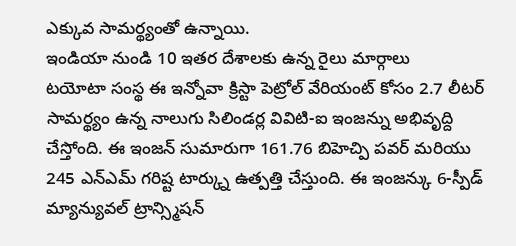ఎక్కువ సామర్థ్యంతో ఉన్నాయి.
ఇండియా నుండి 10 ఇతర దేశాలకు ఉన్న రైలు మార్గాలు
టయోటా సంస్థ ఈ ఇన్నోవా క్రిస్టా పెట్రోల్ వేరియంట్ కోసం 2.7 లీటర్ సామర్థ్యం ఉన్న నాలుగు సిలిండర్ల వివిటి-ఐ ఇంజన్ను అభివృద్ది చేస్తోంది. ఈ ఇంజన్ సుమారుగా 161.76 బిహెచ్పి పవర్ మరియు 245 ఎన్ఎమ్ గరిష్ట టార్క్ను ఉత్పత్తి చేస్తుంది. ఈ ఇంజన్కు 6-స్పీడ్ మ్యాన్యువల్ ట్రాన్స్మిషన్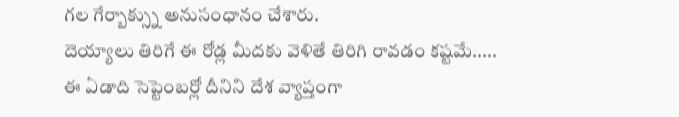గల గేర్బాక్స్ను అనుసంధానం చేశారు.
దెయ్యాలు తిరిగే ఈ రోడ్ల మీదకు వెళితే తిరిగి రావడం కష్టమే.....
ఈ ఏడాది సెప్టెంబర్లో దీనిని దేశ వ్యాప్తంగా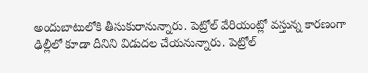అందుబాటులోకి తీసుకురానున్నారు. పెట్రోల్ వేరియంట్లో వస్తున్న కారణంగా ఢిల్లీలో కూడా దీనిని విడుదల చేయనున్నారు. పెట్రోల్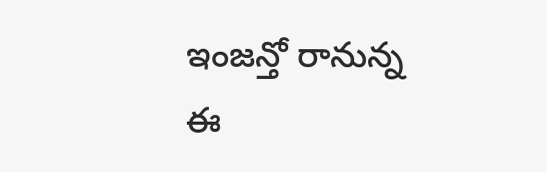ఇంజన్తో రానున్న ఈ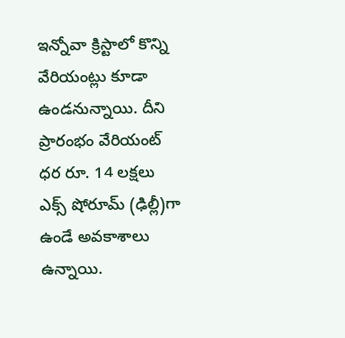ఇన్నోవా క్రిస్టాలో కొన్ని వేరియంట్లు కూడా ఉండనున్నాయి. దీని ప్రారంభం వేరియంట్ ధర రూ. 14 లక్షలు ఎక్స్ షోరూమ్ (ఢిల్లీ)గా ఉండే అవకాశాలు ఉన్నాయి.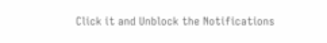Click it and Unblock the Notifications